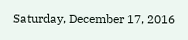Saturday, December 17, 2016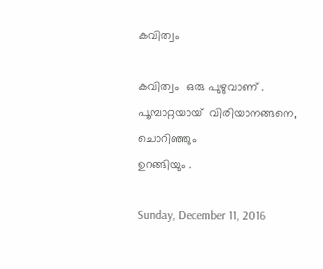കവിത്വം

കവിത്വം  ഒരു പുഴുവാണ് .
പൂമ്പാറ്റയായ്  വിരിയാനങ്ങനെ,
ചൊറിഞ്ഞും
ഉറങ്ങിയും .

Sunday, December 11, 2016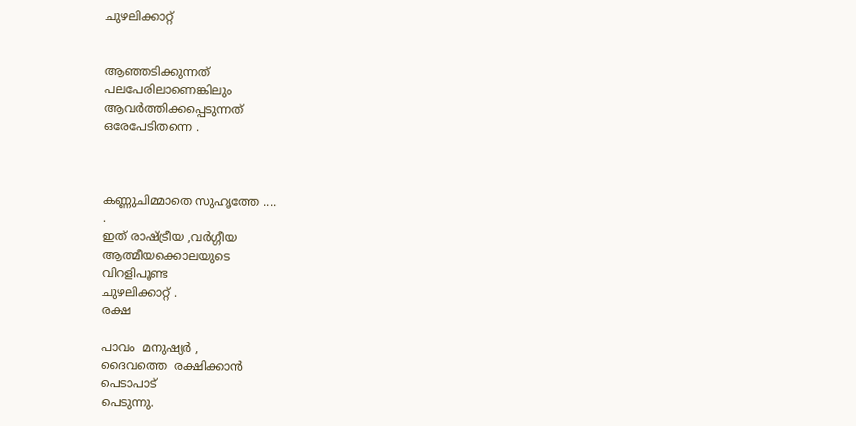ചുഴലിക്കാറ്റ്


ആഞ്ഞടിക്കുന്നത്
പലപേരിലാണെങ്കിലും
ആവർത്തിക്കപ്പെടുന്നത്
ഒരേപേടിതന്നെ .



കണ്ണുചിമ്മാതെ സുഹൃത്തേ ....
.
ഇത് രാഷ്ട്രീയ ,വർഗ്ഗീയ
ആത്മീയക്കൊലയുടെ
വിറളിപൂണ്ട
ചുഴലിക്കാറ്റ് .
രക്ഷ

പാവം  മനുഷ്യർ ,
ദൈവത്തെ  രക്ഷിക്കാൻ
പെടാപാട്
പെടുന്നു.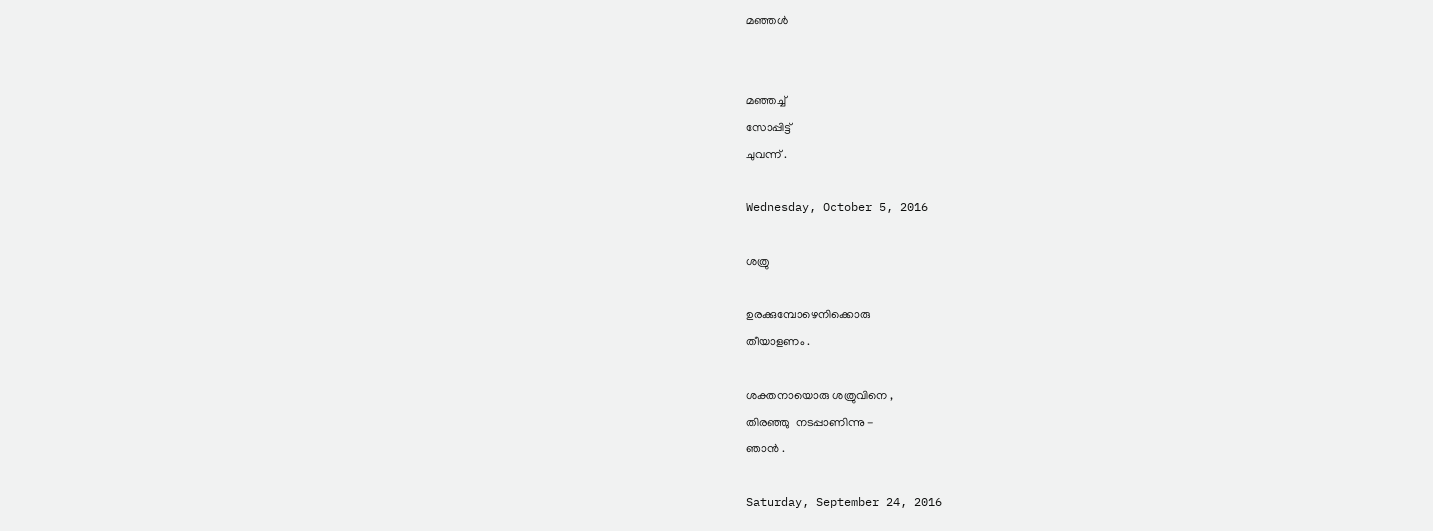മഞ്ഞൾ


മഞ്ഞച്ച്
സോപ്പിട്ട്
ചുവന്ന് .

Wednesday, October 5, 2016

ശത്രു

ഉരക്കുമ്പോഴെനിക്കൊരു
തീയാളണം .

ശക്തനായൊരു ശത്രുവിനെ ,
തിരഞ്ഞു  നടപ്പാണിന്നു -
ഞാൻ .

Saturday, September 24, 2016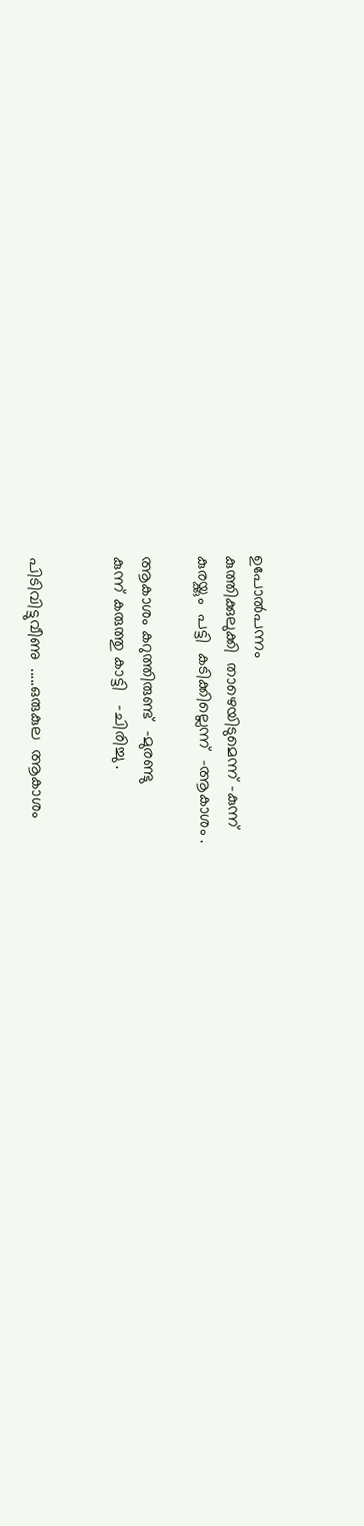ഉപോൽപന്നം
കുത്തിക്കുലുക്കി  താഴെയിടുമെന്ന് -കുന്ന്
കുരയ്ക്കും  പട്ടി  കടിക്കില്ലെന്ന്  -ആകാശം .

ആകാശം കറുത്തിരുണ്ട്  -മുരണ്ടു
കുന്ന് കരുത്തു കാട്ടി   -ചിരിച്ചു .


പിടിവിട്ടുവീണു  .....ഒരുകുല  ആകാശം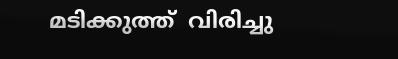മടിക്കുത്ത്  വിരിച്ചു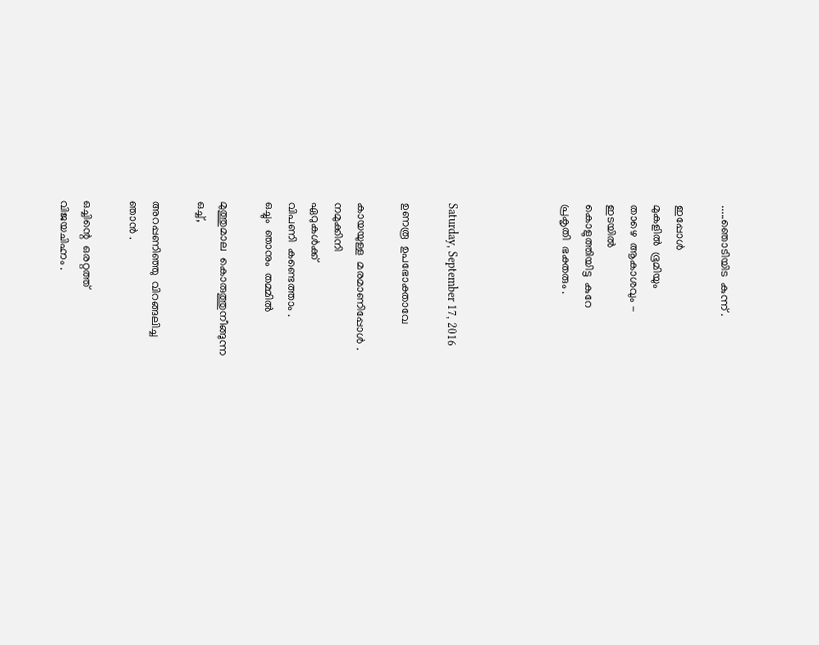.....ഞൊടിയിട  കുന്ന് .

ഇപ്പോൾ
മുകളിൽ  ഭൂമിയും
താഴെ  ആകാശവും -
ഇടയിൽ
കൊളുത്തിയിട്ട  കുറേ
പ്രകൃതി  ഭക്തരും .




Saturday, September 17, 2016

ഉണരൂ  ഉപഭോക്താവേ

കായയുള്ള  മരമാണിപ്പോൾ .
നമുക്കിനി
ഏറുകൾക്ക്
വിപണി  കണ്ടെത്താം .
ഒച്ചും  ഞാനും  തമ്മിൽ

മുത്തുമാല  കൊരുത്തുനീങ്ങുന്ന
ഒച്ച്,

അറപ്പണിഞ്ഞു  വിറങ്ങലിച്ച
ഞാൻ .

ഒച്ചിന്റെ  ഒരറ്റത്ത്
വിജയചിഹ്നം .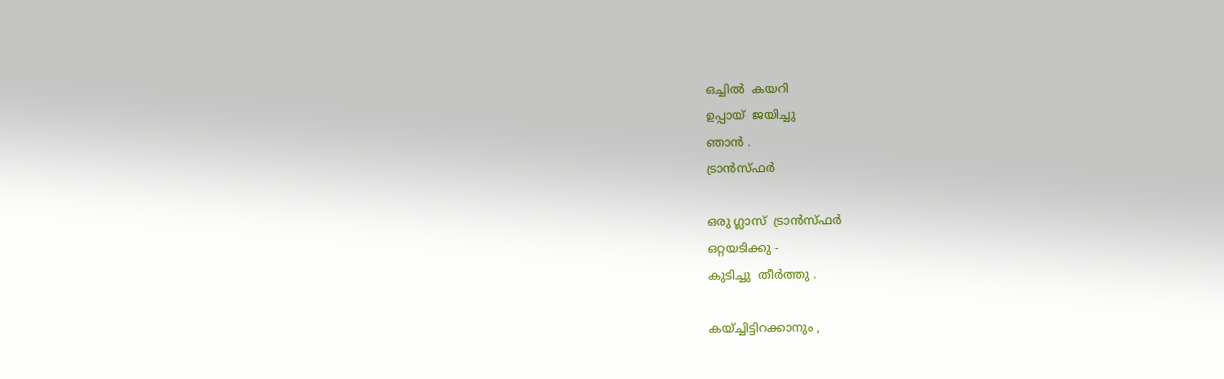ഒച്ചിൽ  കയറി
ഉപ്പായ്  ജയിച്ചു
ഞാൻ .
ട്രാൻസ്ഫർ

ഒരു ഗ്ലാസ്  ട്രാൻസ്ഫർ
ഒറ്റയടിക്കു -
കുടിച്ചു  തീർത്തു .

കയ്ച്ചിട്ടിറക്കാനും ,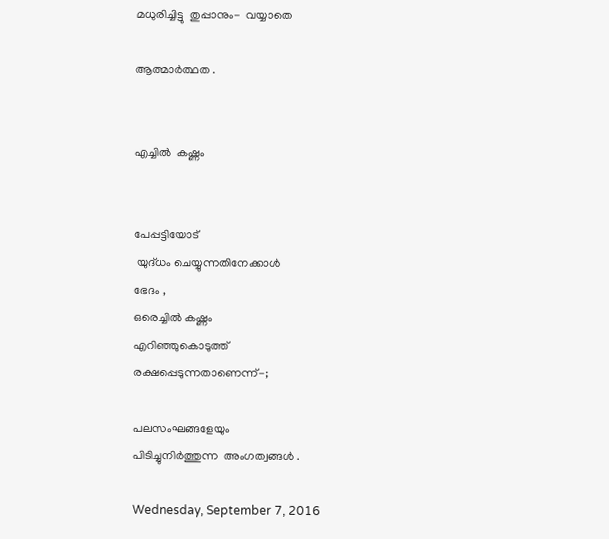മധുരിച്ചിട്ടു  തുപ്പാനും-  വയ്യാതെ

ആത്മാർത്ഥത .


എച്ചിൽ  കഷ്ണം


പേപ്പട്ടിയോട്
 യുദ്‌ധം ചെയ്യുന്നതിനേക്കാൾ
ഭേദം ,
ഒരെച്ചിൽ കഷ്ണം
എറിഞ്ഞുകൊടുത്ത്
രക്ഷപ്പെടുന്നതാണെന്ന്-;

പലസംഘങ്ങളേയും
പിടിച്ചുനിർത്തുന്ന  അംഗത്വങ്ങൾ .

Wednesday, September 7, 2016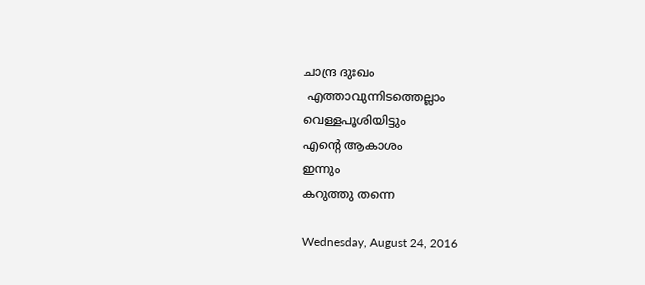ചാന്ദ്ര ദുഃഖം
 എത്താവുന്നിടത്തെല്ലാം
വെള്ളപൂശിയിട്ടും
എന്റെ ആകാശം
ഇന്നും
കറുത്തു തന്നെ

Wednesday, August 24, 2016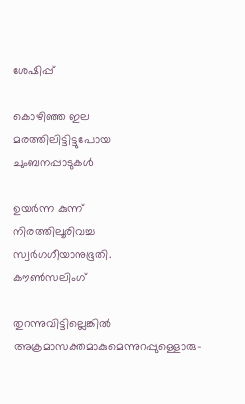ശേഷിപ്പ്

കൊഴിഞ്ഞ ഇല
മരത്തിലിട്ടിട്ടുപോയ
ചുംബനപ്പാടുകൾ

ഉയർന്ന കുന്ന്
നിരത്തിലൂരിവച്ച
സ്വർഗഗീയാനുഭൂതി.
കൗൺസലിംഗ്

തുറന്നുവിട്ടില്ലെങ്കിൽ
അക്രമാസക്തമാകുമെന്നുറപ്പുള്ളൊരു-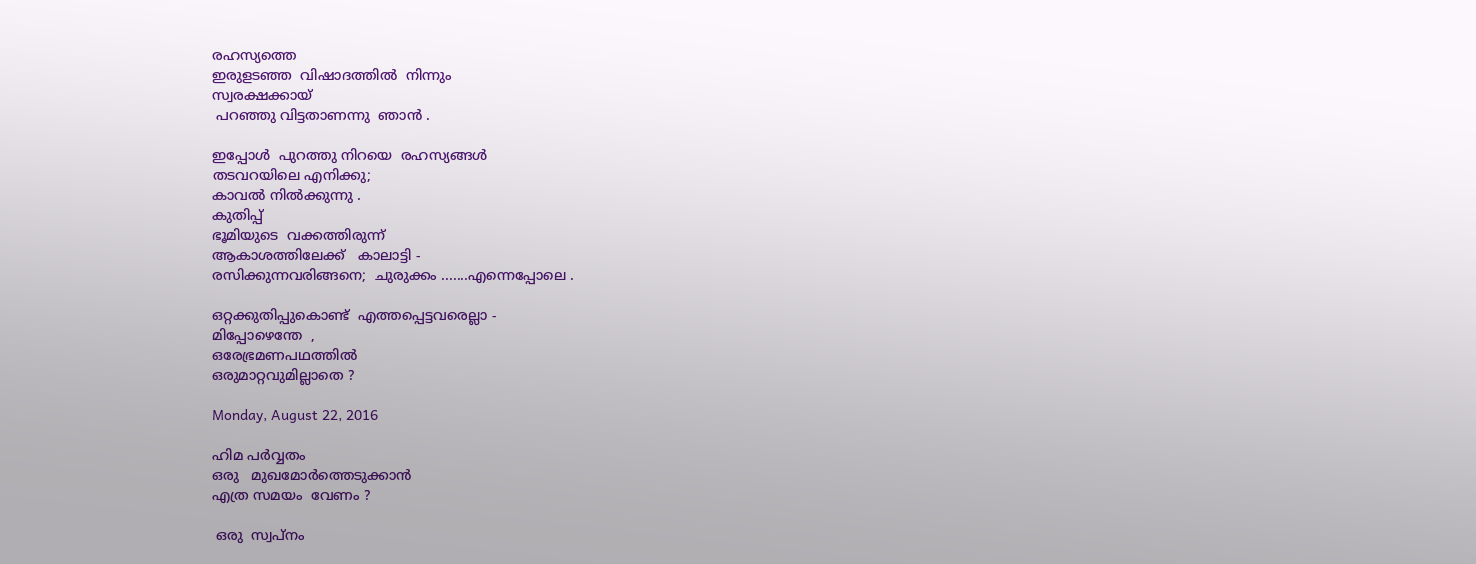രഹസ്യത്തെ
ഇരുളടഞ്ഞ  വിഷാദത്തിൽ  നിന്നും
സ്വരക്ഷക്കായ്
 പറഞ്ഞു വിട്ടതാണന്നു  ഞാൻ .

ഇപ്പോൾ  പുറത്തു നിറയെ  രഹസ്യങ്ങൾ
തടവറയിലെ എനിക്കു;
കാവൽ നിൽക്കുന്നു .
കുതിപ്പ്
ഭൂമിയുടെ  വക്കത്തിരുന്ന്
ആകാശത്തിലേക്ക്   കാലാട്ടി -
രസിക്കുന്നവരിങ്ങനെ;  ചുരുക്കം .......എന്നെപ്പോലെ .

ഒറ്റക്കുതിപ്പുകൊണ്ട്  എത്തപ്പെട്ടവരെല്ലാ -
മിപ്പോഴെന്തേ  ,
ഒരേഭ്രമണപഥത്തിൽ
ഒരുമാറ്റവുമില്ലാതെ ?

Monday, August 22, 2016

ഹിമ പർവ്വതം
ഒരു   മുഖമോർത്തെടുക്കാൻ
എത്ര സമയം  വേണം ?

 ഒരു  സ്വപ്നം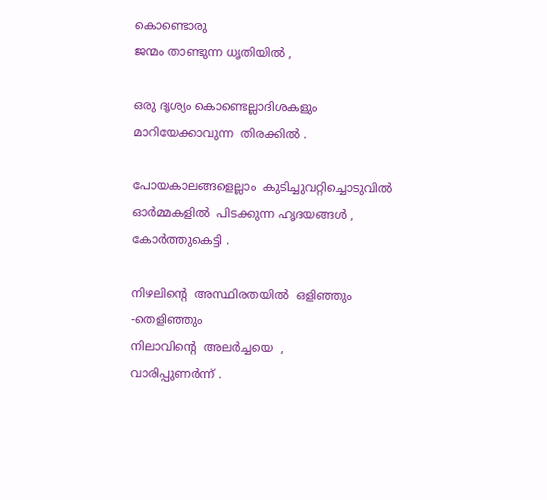കൊണ്ടൊരു
ജന്മം താണ്ടുന്ന ധൃതിയിൽ ,

ഒരു ദൃശ്യം കൊണ്ടെല്ലാദിശകളും
മാറിയേക്കാവുന്ന  തിരക്കിൽ .

പോയകാലങ്ങളെല്ലാം  കുടിച്ചുവറ്റിച്ചൊടുവിൽ
ഓർമ്മകളിൽ  പിടക്കുന്ന ഹൃദയങ്ങൾ ,
കോർത്തുകെട്ടി .

നിഴലിന്റെ  അസ്ഥിരതയിൽ  ഒളിഞ്ഞും -തെളിഞ്ഞും
നിലാവിന്റെ  അലർച്ചയെ  ,
വാരിപ്പുണർന്ന് .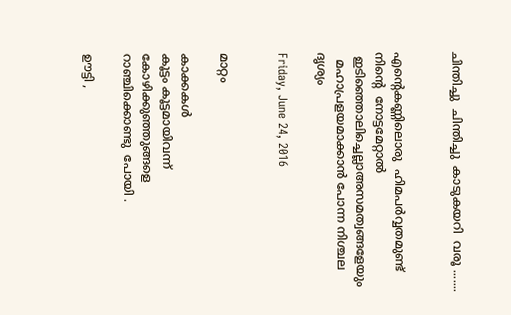ചിന്തിച്ചു  ചിന്തിച്ചു  കാടുകയറി  വരൂ .......


എന്റെകണ്ണിലൊരു  ഹിമപർവ്വതമുണ്ട്
നിന്റെ  നോട്ടമേറ്റാൽ
 ഇടിഞ്ഞൊലിച്ചെല്ലാഅസമത്വങ്ങളേയും
  മഹാപ്രളയമാക്കാൻ പോന്ന നിശ്ചല ദൃശ്യം

Friday, June 24, 2016


മാറ്റം

കാക്കകൾ
കൂട്ടം കൂട്ടമായിവന്ന്
കോഴിക്കുഞ്ഞുങ്ങളെ
റാഞ്ചിക്കൊണ്ടു  പോയി .

ഊട്ടി ,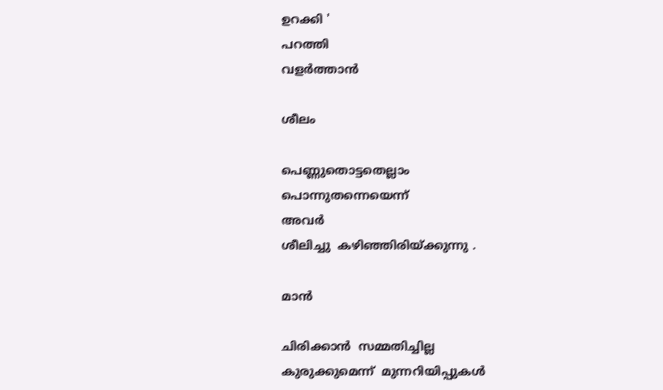ഉറക്കി '
പറത്തി
വളർത്താൻ

ശീലം

പെണ്ണുതൊട്ടതെല്ലാം
പൊന്നുതന്നെയെന്ന്
അവർ
ശീലിച്ചു  കഴിഞ്ഞിരിയ്ക്കുന്നു .

മാൻ

ചിരിക്കാൻ  സമ്മതിച്ചില്ല
കുരുക്കുമെന്ന്  മുന്നറിയിപ്പുകൾ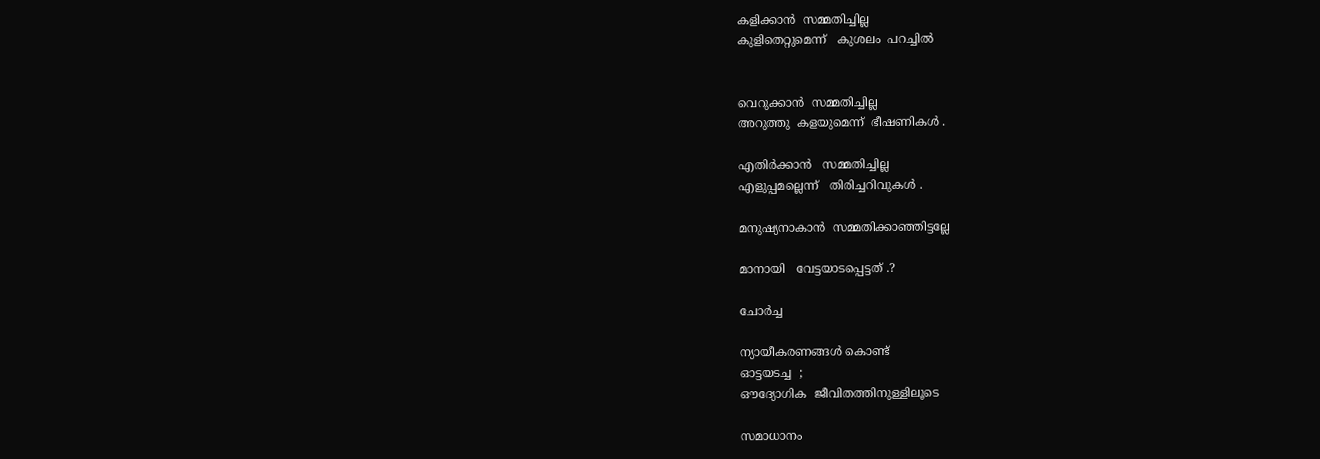കളിക്കാൻ  സമ്മതിച്ചില്ല
കുളിതെറ്റുമെന്ന്   കുശലം  പറച്ചിൽ


വെറുക്കാൻ  സമ്മതിച്ചില്ല
അറുത്തു  കളയുമെന്ന്  ഭീഷണികൾ .

എതിർക്കാൻ   സമ്മതിച്ചില്ല
എളുപ്പമല്ലെന്ന്   തിരിച്ചറിവുകൾ .

മനുഷ്യനാകാൻ  സമ്മതിക്കാഞ്ഞിട്ടല്ലേ

മാനായി   വേട്ടയാടപ്പെട്ടത് .?

ചോർച്ച

ന്യായീകരണങ്ങൾ കൊണ്ട്
ഓട്ടയടച്ച  ;
ഔദ്യോഗിക  ജീവിതത്തിനുള്ളിലൂടെ

സമാധാനം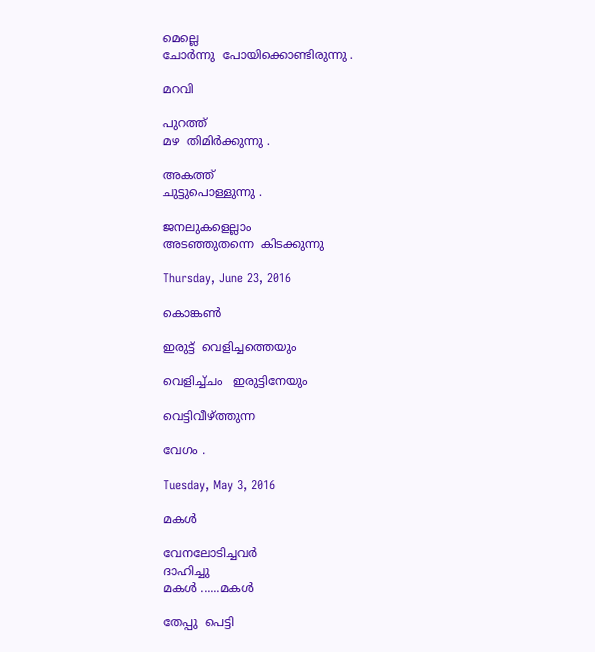മെല്ലെ
ചോർന്നു  പോയിക്കൊണ്ടിരുന്നു .

മറവി

പുറത്ത്
മഴ  തിമിർക്കുന്നു .

അകത്ത്
ചുട്ടുപൊള്ളുന്നു .

ജനലുകളെല്ലാം
അടഞ്ഞുതന്നെ  കിടക്കുന്നു

Thursday, June 23, 2016

കൊങ്കൺ

ഇരുട്ട്  വെളിച്ചത്തെയും

വെളിച്ച്ചം   ഇരുട്ടിനേയും

വെട്ടിവീഴ്‌ത്തുന്ന

വേഗം .

Tuesday, May 3, 2016

മകൾ

വേനലോടിച്ചവർ
ദാഹിച്ചു
മകൾ ......മകൾ

തേപ്പു  പെട്ടി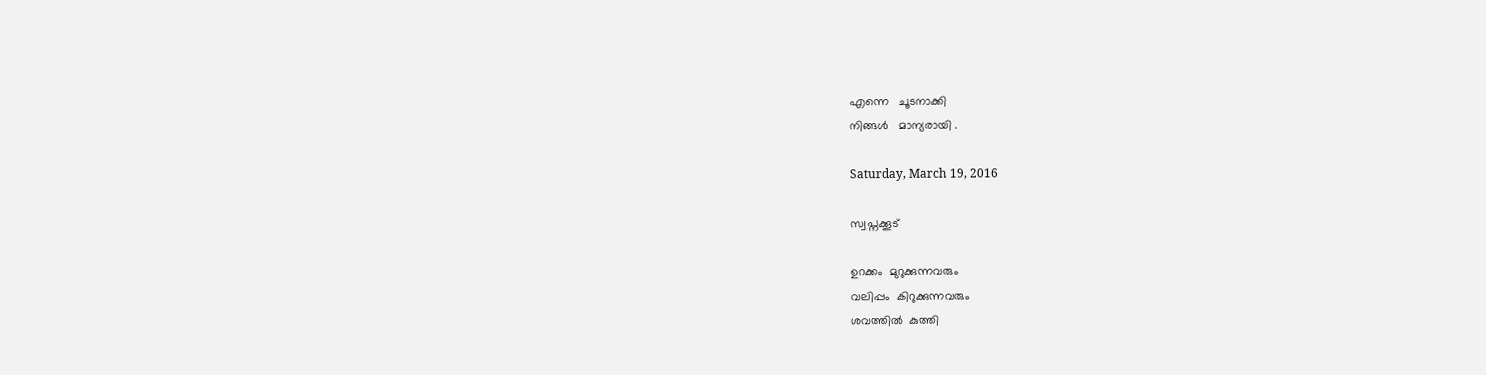എന്നെ   ചൂടനാക്കി
നിങ്ങൾ   മാന്യരായി .

Saturday, March 19, 2016

സ്വപ്നക്കൂട്

ഉറക്കം  മുറുക്കുന്നവരും
വലിപ്പം  കിറുക്കുന്നവരും
ശവത്തിൽ  കുത്തി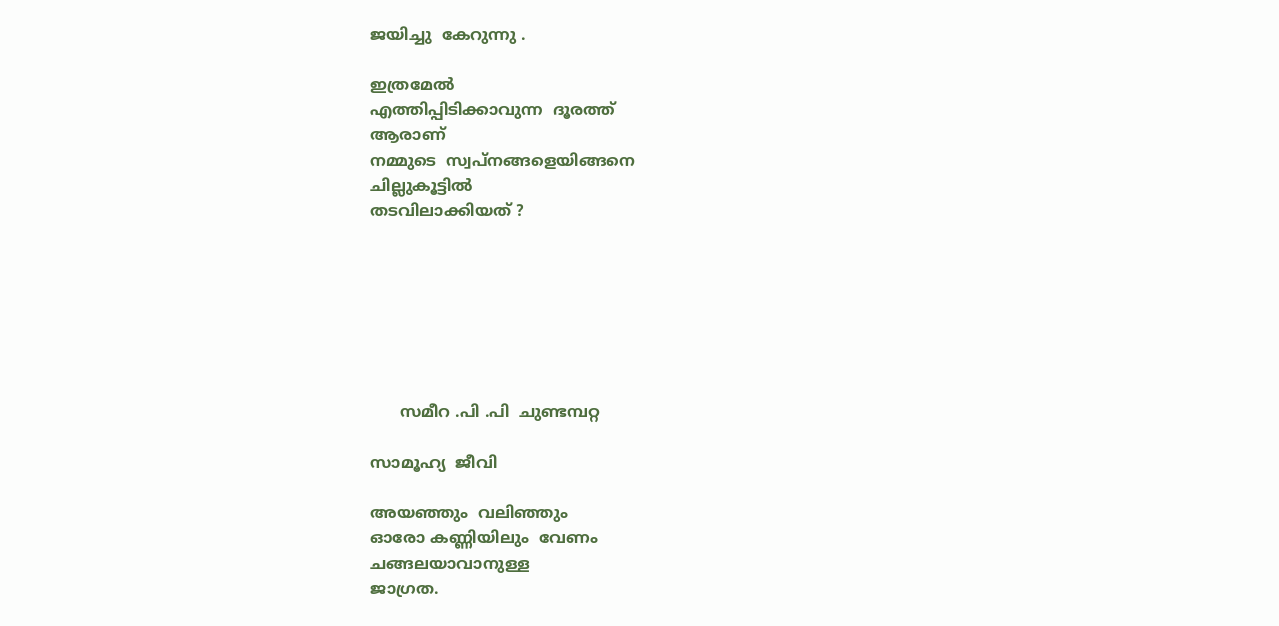ജയിച്ചു  കേറുന്നു .

ഇത്രമേൽ
എത്തിപ്പിടിക്കാവുന്ന  ദൂരത്ത്
ആരാണ്
നമ്മുടെ  സ്വപ്നങ്ങളെയിങ്ങനെ
ചില്ലുകൂട്ടിൽ
തടവിലാക്കിയത് ?







      സമീറ .പി .പി  ചുണ്ടമ്പറ്റ

സാമൂഹ്യ  ജീവി

അയഞ്ഞും  വലിഞ്ഞും
ഓരോ കണ്ണിയിലും  വേണം
ചങ്ങലയാവാനുള്ള
ജാഗ്രത.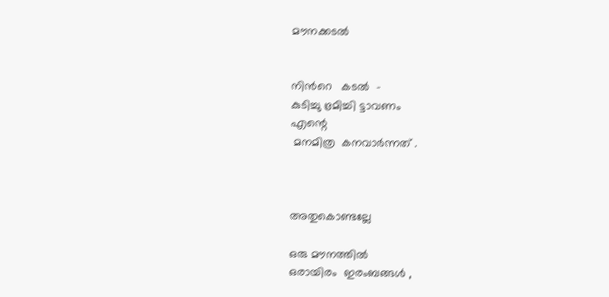മൗനക്കടൽ


നിൻറെ   കടൽ  -
കുടിച്ചു ഭ്രമിച്ചി ട്ടാവണം
എന്റെ
 മനമിത്ര  കനവാർന്നത് .



അതുകൊണ്ടല്ലേ

ഒരു മൗനത്തിൽ
ഒരായിരം  ഇരംബങ്ങൾ ,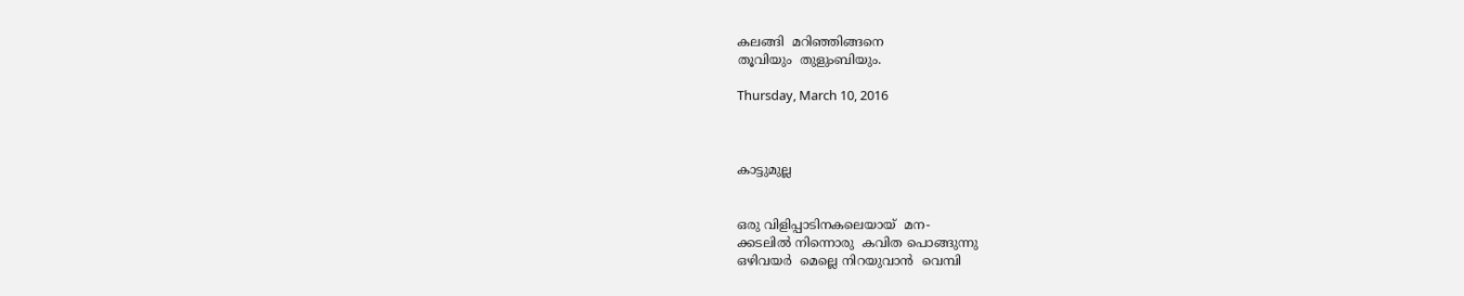കലങ്ങി  മറിഞ്ഞിങ്ങനെ
തൂവിയും  തുളുംബിയും.

Thursday, March 10, 2016



കാട്ടുമുല്ല


ഒരു വിളിപ്പാടിനകലെയായ്‌  മന-
ക്കടലിൽ നിന്നൊരു  കവിത പൊങ്ങുന്നു
ഒഴിവയർ  മെല്ലെ നിറയുവാൻ  വെമ്പി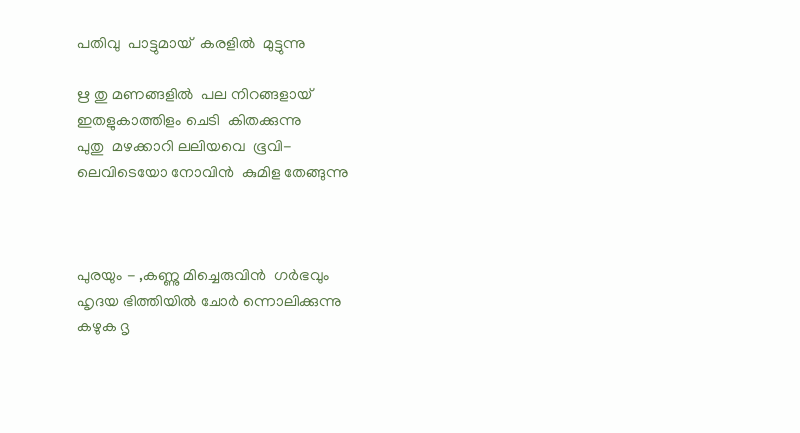പതിവു  പാട്ടുമായ്‌  കരളിൽ  മുട്ടുന്നു

ഋ തു മണങ്ങളിൽ  പല നിറങ്ങളായ്‌
ഇതളുകാത്തിളം ചെടി  കിതക്കുന്നു
പുതു  മഴക്കാറി ലലിയവെ  ഭൂവി-
ലെവിടെയോ നോവിൻ  കുമിള തേങ്ങുന്നു



പുരയും - ,കണ്ണു മിച്ചെരുവിൻ  ഗർഭവും
ഹൃദയ ഭിത്തിയിൽ ചോർ ന്നൊലിക്കുന്നു
കഴുക ദൃ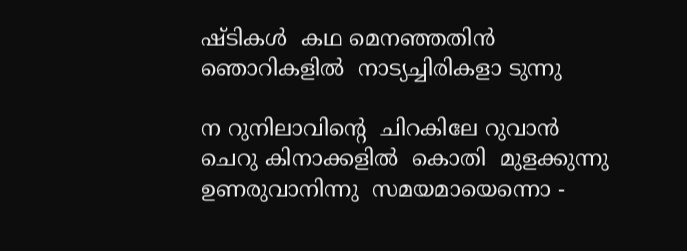ഷ്ടികൾ  കഥ മെനഞ്ഞതിൻ
ഞൊറികളിൽ  നാട്യച്ചിരികളാ ടുന്നു

ന റുനിലാവിന്റെ  ചിറകിലേ റുവാൻ
ചെറു കിനാക്കളിൽ  കൊതി  മുളക്കുന്നു
ഉണരുവാനിന്നു  സമയമായെന്നൊ -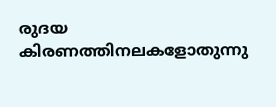രുദയ കിരണത്തിനലകളോതുന്നു